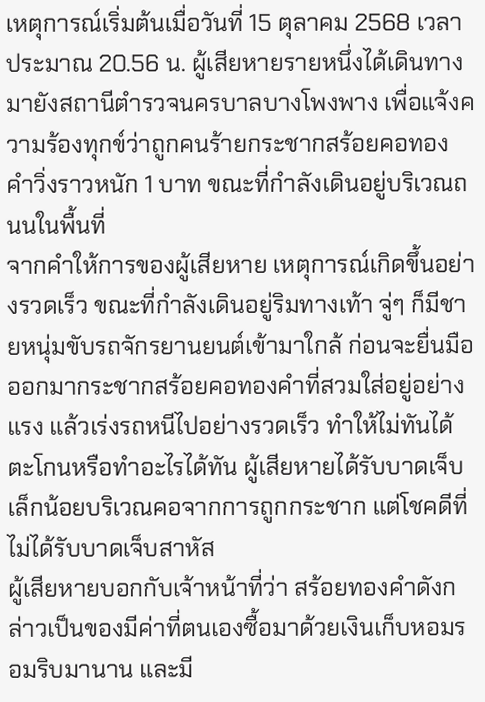เหตุการณ์เริ่มต้นเมื่อวันที่ 15 ตุลาคม 2568 เวลาประมาณ 20.56 น. ผู้เสียหายรายหนึ่งได้เดินทางมายังสถานีตำรวจนครบาลบางโพงพาง เพื่อแจ้งความร้องทุกข์ว่าถูกคนร้ายกระชากสร้อยคอทองคำวิ่งราวหนัก 1 บาท ขณะที่กำลังเดินอยู่บริเวณถนนในพื้นที่
จากคำให้การของผู้เสียหาย เหตุการณ์เกิดขึ้นอย่างรวดเร็ว ขณะที่กำลังเดินอยู่ริมทางเท้า จู่ๆ ก็มีชายหนุ่มขับรถจักรยานยนต์เข้ามาใกล้ ก่อนจะยื่นมือออกมากระชากสร้อยคอทองคำที่สวมใส่อยู่อย่างแรง แล้วเร่งรถหนีไปอย่างรวดเร็ว ทำให้ไม่ทันได้ตะโกนหรือทำอะไรได้ทัน ผู้เสียหายได้รับบาดเจ็บเล็กน้อยบริเวณคอจากการถูกกระชาก แต่โชคดีที่ไม่ได้รับบาดเจ็บสาหัส
ผู้เสียหายบอกกับเจ้าหน้าที่ว่า สร้อยทองคำดังกล่าวเป็นของมีค่าที่ตนเองซื้อมาด้วยเงินเก็บหอมรอมริบมานาน และมี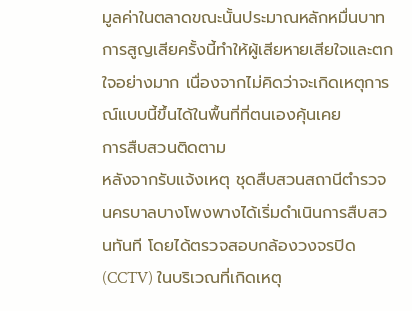มูลค่าในตลาดขณะนั้นประมาณหลักหมื่นบาท การสูญเสียครั้งนี้ทำให้ผู้เสียหายเสียใจและตกใจอย่างมาก เนื่องจากไม่คิดว่าจะเกิดเหตุการณ์แบบนี้ขึ้นได้ในพื้นที่ที่ตนเองคุ้นเคย
การสืบสวนติดตาม
หลังจากรับแจ้งเหตุ ชุดสืบสวนสถานีตำรวจนครบาลบางโพงพางได้เริ่มดำเนินการสืบสวนทันที โดยได้ตรวจสอบกล้องวงจรปิด (CCTV) ในบริเวณที่เกิดเหตุ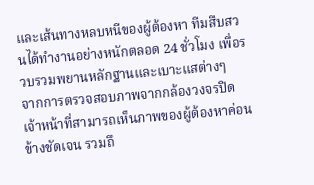และเส้นทางหลบหนีของผู้ต้องหา ทีมสืบสวนได้ทำงานอย่างหนักตลอด 24 ชั่วโมง เพื่อรวบรวมพยานหลักฐานและเบาะแสต่างๆ
จากการตรวจสอบภาพจากกล้องวงจรปิด เจ้าหน้าที่สามารถเห็นภาพของผู้ต้องหาค่อนข้างชัดเจน รวมถึ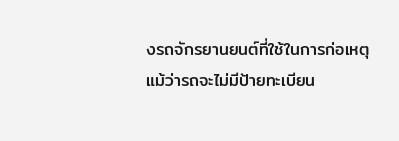งรถจักรยานยนต์ที่ใช้ในการก่อเหตุ แม้ว่ารถจะไม่มีป้ายทะเบียน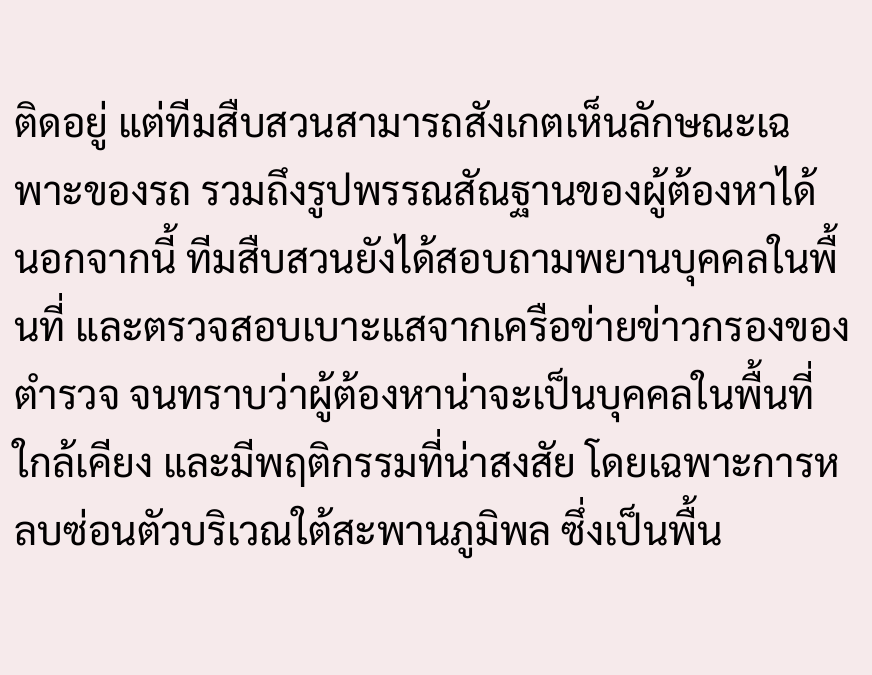ติดอยู่ แต่ทีมสืบสวนสามารถสังเกตเห็นลักษณะเฉพาะของรถ รวมถึงรูปพรรณสัณฐานของผู้ต้องหาได้
นอกจากนี้ ทีมสืบสวนยังได้สอบถามพยานบุคคลในพื้นที่ และตรวจสอบเบาะแสจากเครือข่ายข่าวกรองของตำรวจ จนทราบว่าผู้ต้องหาน่าจะเป็นบุคคลในพื้นที่ใกล้เคียง และมีพฤติกรรมที่น่าสงสัย โดยเฉพาะการหลบซ่อนตัวบริเวณใต้สะพานภูมิพล ซึ่งเป็นพื้น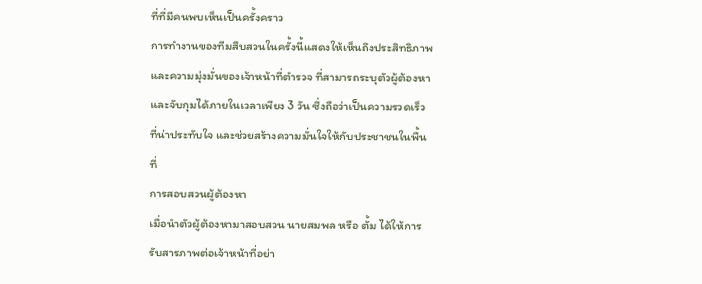ที่ที่มีคนพบเห็นเป็นครั้งคราว
การทำงานของทีมสืบสวนในครั้งนี้แสดงให้เห็นถึงประสิทธิภาพและความมุ่งมั่นของเจ้าหน้าที่ตำรวจ ที่สามารถระบุตัวผู้ต้องหาและจับกุมได้ภายในเวลาเพียง 3 วัน ซึ่งถือว่าเป็นความรวดเร็วที่น่าประทับใจ และช่วยสร้างความมั่นใจให้กับประชาชนในพื้นที่
การสอบสวนผู้ต้องหา
เมื่อนำตัวผู้ต้องหามาสอบสวน นายสมพล หรือ ตั้ม ได้ให้การรับสารภาพต่อเจ้าหน้าที่อย่า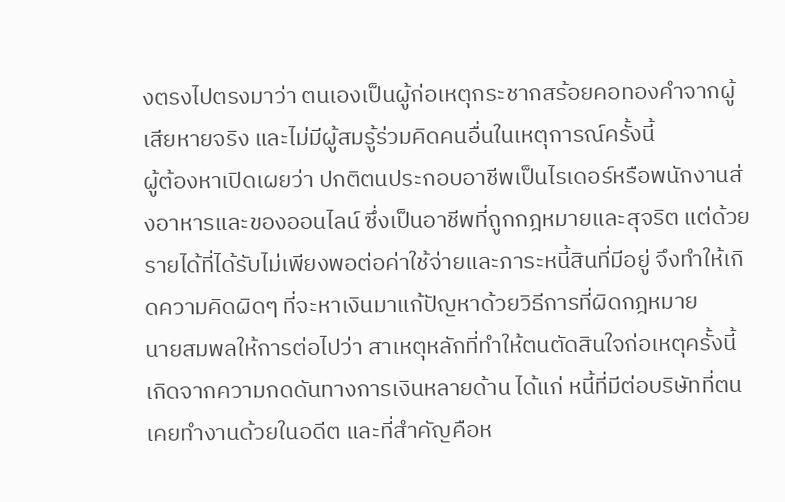งตรงไปตรงมาว่า ตนเองเป็นผู้ก่อเหตุกระชากสร้อยคอทองคำจากผู้เสียหายจริง และไม่มีผู้สมรู้ร่วมคิดคนอื่นในเหตุการณ์ครั้งนี้
ผู้ต้องหาเปิดเผยว่า ปกติตนประกอบอาชีพเป็นไรเดอร์หรือพนักงานส่งอาหารและของออนไลน์ ซึ่งเป็นอาชีพที่ถูกกฎหมายและสุจริต แต่ด้วยรายได้ที่ได้รับไม่เพียงพอต่อค่าใช้จ่ายและภาระหนี้สินที่มีอยู่ จึงทำให้เกิดความคิดผิดๆ ที่จะหาเงินมาแก้ปัญหาด้วยวิธีการที่ผิดกฎหมาย
นายสมพลให้การต่อไปว่า สาเหตุหลักที่ทำให้ตนตัดสินใจก่อเหตุครั้งนี้ เกิดจากความกดดันทางการเงินหลายด้าน ได้แก่ หนี้ที่มีต่อบริษัทที่ตนเคยทำงานด้วยในอดีต และที่สำคัญคือห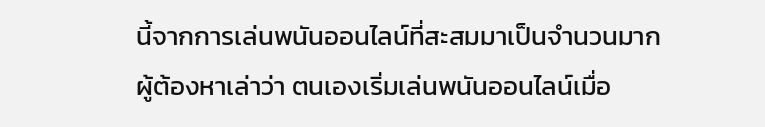นี้จากการเล่นพนันออนไลน์ที่สะสมมาเป็นจำนวนมาก
ผู้ต้องหาเล่าว่า ตนเองเริ่มเล่นพนันออนไลน์เมื่อ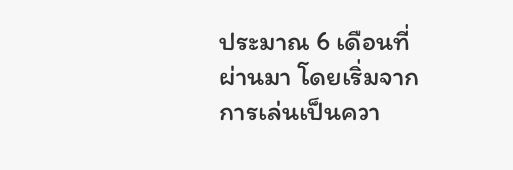ประมาณ 6 เดือนที่ผ่านมา โดยเริ่มจากการเล่นเป็นควา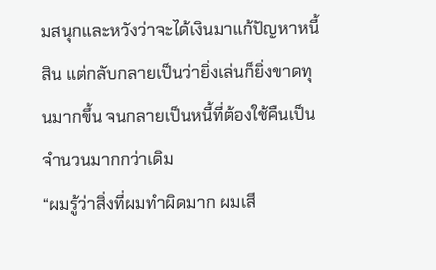มสนุกและหวังว่าจะได้เงินมาแก้ปัญหาหนี้สิน แต่กลับกลายเป็นว่ายิ่งเล่นก็ยิ่งขาดทุนมากขึ้น จนกลายเป็นหนี้ที่ต้องใช้คืนเป็นจำนวนมากกว่าเดิม
“ผมรู้ว่าสิ่งที่ผมทำผิดมาก ผมเสี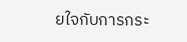ยใจกับการกระ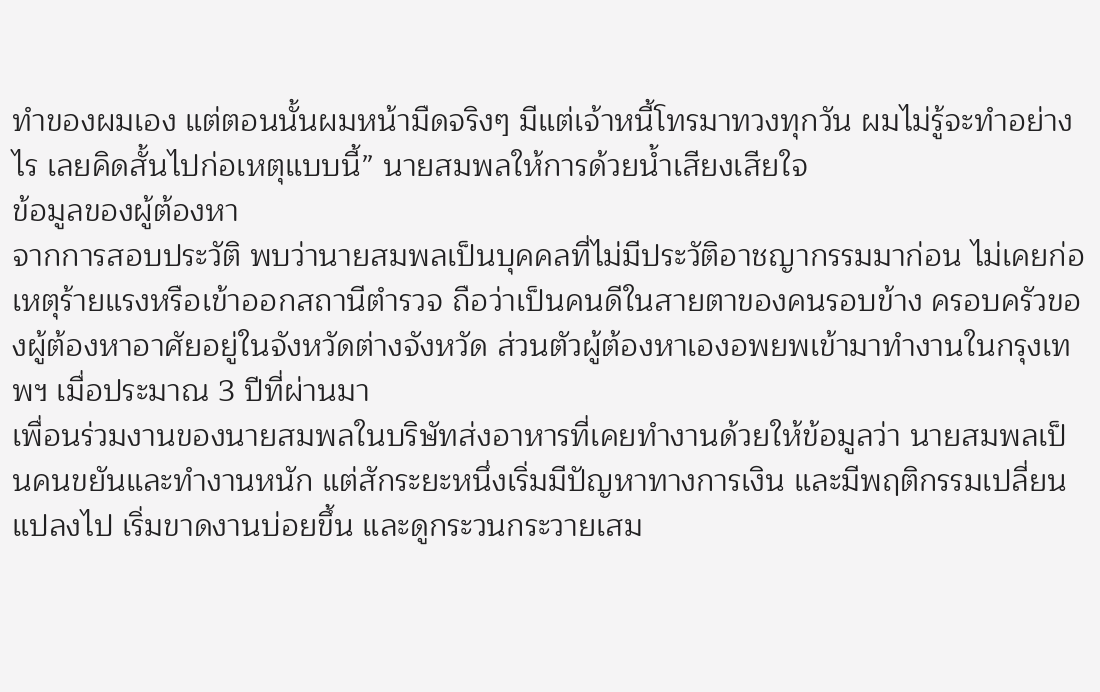ทำของผมเอง แต่ตอนนั้นผมหน้ามืดจริงๆ มีแต่เจ้าหนี้โทรมาทวงทุกวัน ผมไม่รู้จะทำอย่างไร เลยคิดสั้นไปก่อเหตุแบบนี้” นายสมพลให้การด้วยน้ำเสียงเสียใจ
ข้อมูลของผู้ต้องหา
จากการสอบประวัติ พบว่านายสมพลเป็นบุคคลที่ไม่มีประวัติอาชญากรรมมาก่อน ไม่เคยก่อเหตุร้ายแรงหรือเข้าออกสถานีตำรวจ ถือว่าเป็นคนดีในสายตาของคนรอบข้าง ครอบครัวของผู้ต้องหาอาศัยอยู่ในจังหวัดต่างจังหวัด ส่วนตัวผู้ต้องหาเองอพยพเข้ามาทำงานในกรุงเทพฯ เมื่อประมาณ 3 ปีที่ผ่านมา
เพื่อนร่วมงานของนายสมพลในบริษัทส่งอาหารที่เคยทำงานด้วยให้ข้อมูลว่า นายสมพลเป็นคนขยันและทำงานหนัก แต่สักระยะหนึ่งเริ่มมีปัญหาทางการเงิน และมีพฤติกรรมเปลี่ยนแปลงไป เริ่มขาดงานบ่อยขึ้น และดูกระวนกระวายเสม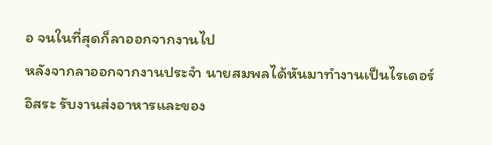อ จนในที่สุดก็ลาออกจากงานไป
หลังจากลาออกจากงานประจำ นายสมพลได้หันมาทำงานเป็นไรเดอร์อิสระ รับงานส่งอาหารและของ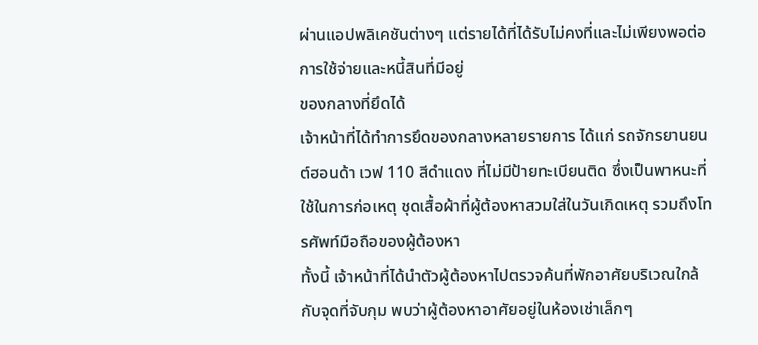ผ่านแอปพลิเคชันต่างๆ แต่รายได้ที่ได้รับไม่คงที่และไม่เพียงพอต่อการใช้จ่ายและหนี้สินที่มีอยู่
ของกลางที่ยึดได้
เจ้าหน้าที่ได้ทำการยึดของกลางหลายรายการ ได้แก่ รถจักรยานยนต์ฮอนด้า เวฟ 110 สีดำแดง ที่ไม่มีป้ายทะเบียนติด ซึ่งเป็นพาหนะที่ใช้ในการก่อเหตุ ชุดเสื้อผ้าที่ผู้ต้องหาสวมใส่ในวันเกิดเหตุ รวมถึงโทรศัพท์มือถือของผู้ต้องหา
ทั้งนี้ เจ้าหน้าที่ได้นำตัวผู้ต้องหาไปตรวจค้นที่พักอาศัยบริเวณใกล้กับจุดที่จับกุม พบว่าผู้ต้องหาอาศัยอยู่ในห้องเช่าเล็กๆ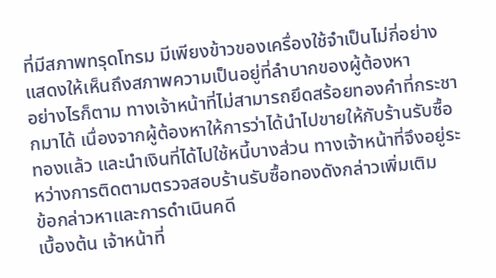ที่มีสภาพทรุดโทรม มีเพียงข้าวของเครื่องใช้จำเป็นไม่กี่อย่าง แสดงให้เห็นถึงสภาพความเป็นอยู่ที่ลำบากของผู้ต้องหา
อย่างไรก็ตาม ทางเจ้าหน้าที่ไม่สามารถยึดสร้อยทองคำที่กระชากมาได้ เนื่องจากผู้ต้องหาให้การว่าได้นำไปขายให้กับร้านรับซื้อทองแล้ว และนำเงินที่ได้ไปใช้หนี้บางส่วน ทางเจ้าหน้าที่จึงอยู่ระหว่างการติดตามตรวจสอบร้านรับซื้อทองดังกล่าวเพิ่มเติม
ข้อกล่าวหาและการดำเนินคดี
เบื้องต้น เจ้าหน้าที่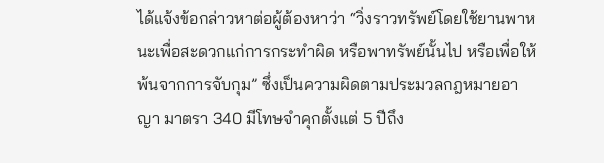ได้แจ้งข้อกล่าวหาต่อผู้ต้องหาว่า “วิ่งราวทรัพย์โดยใช้ยานพาหนะเพื่อสะดวกแก่การกระทำผิด หรือพาทรัพย์นั้นไป หรือเพื่อให้พ้นจากการจับกุม” ซึ่งเป็นความผิดตามประมวลกฎหมายอาญา มาตรา 340 มีโทษจำคุกตั้งแต่ 5 ปีถึง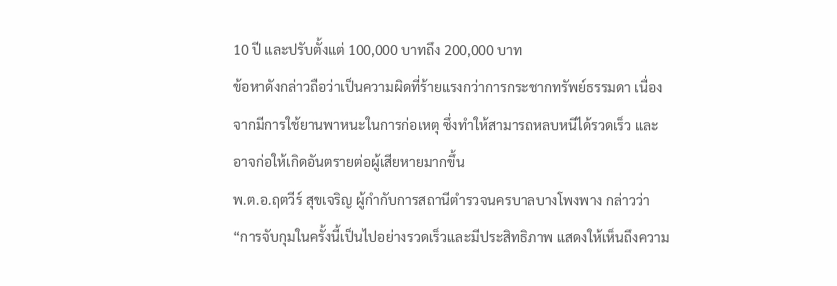10 ปี และปรับตั้งแต่ 100,000 บาทถึง 200,000 บาท
ข้อหาดังกล่าวถือว่าเป็นความผิดที่ร้ายแรงกว่าการกระชากทรัพย์ธรรมดา เนื่องจากมีการใช้ยานพาหนะในการก่อเหตุ ซึ่งทำให้สามารถหลบหนีได้รวดเร็ว และอาจก่อให้เกิดอันตรายต่อผู้เสียหายมากขึ้น
พ.ต.อ.ฤตวีร์ สุขเจริญ ผู้กำกับการสถานีตำรวจนครบาลบางโพงพาง กล่าวว่า “การจับกุมในครั้งนี้เป็นไปอย่างรวดเร็วและมีประสิทธิภาพ แสดงให้เห็นถึงความ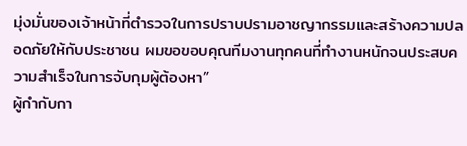มุ่งมั่นของเจ้าหน้าที่ตำรวจในการปราบปรามอาชญากรรมและสร้างความปลอดภัยให้กับประชาชน ผมขอขอบคุณทีมงานทุกคนที่ทำงานหนักจนประสบความสำเร็จในการจับกุมผู้ต้องหา”
ผู้กำกับกา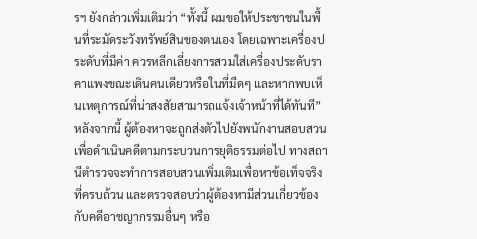รฯ ยังกล่าวเพิ่มเติมว่า “ทั้งนี้ ผมขอให้ประชาชนในพื้นที่ระมัดระวังทรัพย์สินของตนเอง โดยเฉพาะเครื่องประดับที่มีค่า ควรหลีกเลี่ยงการสวมใส่เครื่องประดับราคาแพงขณะเดินคนเดียวหรือในที่มืดๆ และหากพบเห็นเหตุการณ์ที่น่าสงสัยสามารถแจ้งเจ้าหน้าที่ได้ทันที”
หลังจากนี้ ผู้ต้องหาจะถูกส่งตัวไปยังพนักงานสอบสวนเพื่อดำเนินคดีตามกระบวนการยุติธรรมต่อไป ทางสถานีตำรวจจะทำการสอบสวนเพิ่มเติมเพื่อหาข้อเท็จจริงที่ครบถ้วน และตรวจสอบว่าผู้ต้องหามีส่วนเกี่ยวข้องกับคดีอาชญากรรมอื่นๆ หรือ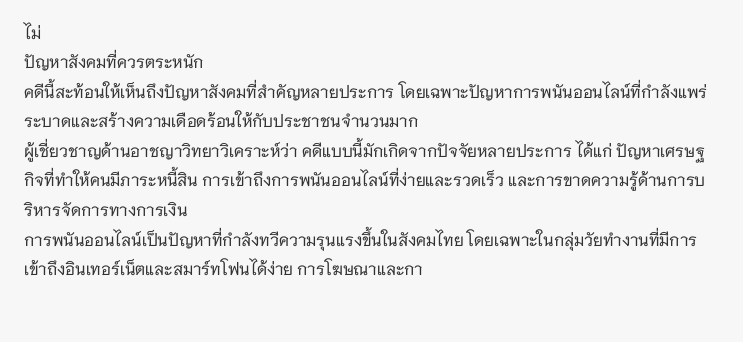ไม่
ปัญหาสังคมที่ควรตระหนัก
คดีนี้สะท้อนให้เห็นถึงปัญหาสังคมที่สำคัญหลายประการ โดยเฉพาะปัญหาการพนันออนไลน์ที่กำลังแพร่ระบาดและสร้างความเดือดร้อนให้กับประชาชนจำนวนมาก
ผู้เชี่ยวชาญด้านอาชญาวิทยาวิเคราะห์ว่า คดีแบบนี้มักเกิดจากปัจจัยหลายประการ ได้แก่ ปัญหาเศรษฐกิจที่ทำให้คนมีภาระหนี้สิน การเข้าถึงการพนันออนไลน์ที่ง่ายและรวดเร็ว และการขาดความรู้ด้านการบริหารจัดการทางการเงิน
การพนันออนไลน์เป็นปัญหาที่กำลังทวีความรุนแรงขึ้นในสังคมไทย โดยเฉพาะในกลุ่มวัยทำงานที่มีการเข้าถึงอินเทอร์เน็ตและสมาร์ทโฟนได้ง่าย การโฆษณาและกา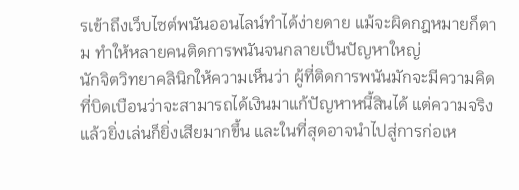รเข้าถึงเว็บไซต์พนันออนไลน์ทำได้ง่ายดาย แม้จะผิดกฎหมายก็ตาม ทำให้หลายคนติดการพนันจนกลายเป็นปัญหาใหญ่
นักจิตวิทยาคลินิกให้ความเห็นว่า ผู้ที่ติดการพนันมักจะมีความคิดที่บิดเบือนว่าจะสามารถได้เงินมาแก้ปัญหาหนี้สินได้ แต่ความจริงแล้วยิ่งเล่นก็ยิ่งเสียมากขึ้น และในที่สุดอาจนำไปสู่การก่อเห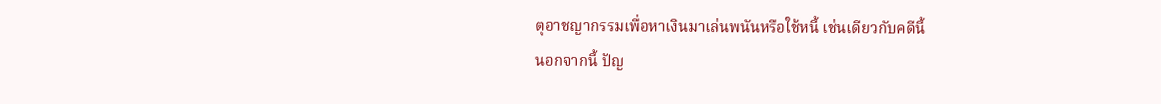ตุอาชญากรรมเพื่อหาเงินมาเล่นพนันหรือใช้หนี้ เช่นเดียวกับคดีนี้
นอกจากนี้ ปัญ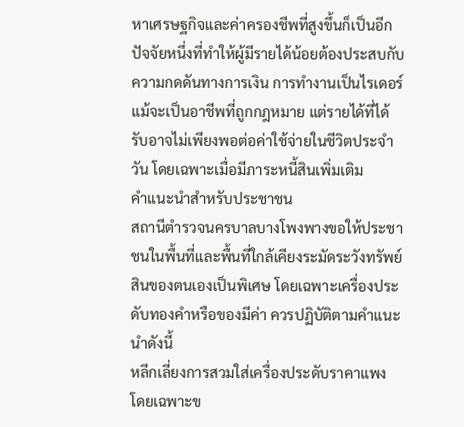หาเศรษฐกิจและค่าครองชีพที่สูงขึ้นก็เป็นอีกปัจจัยหนึ่งที่ทำให้ผู้มีรายได้น้อยต้องประสบกับความกดดันทางการเงิน การทำงานเป็นไรเดอร์แม้จะเป็นอาชีพที่ถูกกฎหมาย แต่รายได้ที่ได้รับอาจไม่เพียงพอต่อค่าใช้จ่ายในชีวิตประจำวัน โดยเฉพาะเมื่อมีภาระหนี้สินเพิ่มเติม
คำแนะนำสำหรับประชาชน
สถานีตำรวจนครบาลบางโพงพางขอให้ประชาชนในพื้นที่และพื้นที่ใกล้เคียงระมัดระวังทรัพย์สินของตนเองเป็นพิเศษ โดยเฉพาะเครื่องประดับทองคำหรือของมีค่า ควรปฏิบัติตามคำแนะนำดังนี้
หลีกเลี่ยงการสวมใส่เครื่องประดับราคาแพง โดยเฉพาะข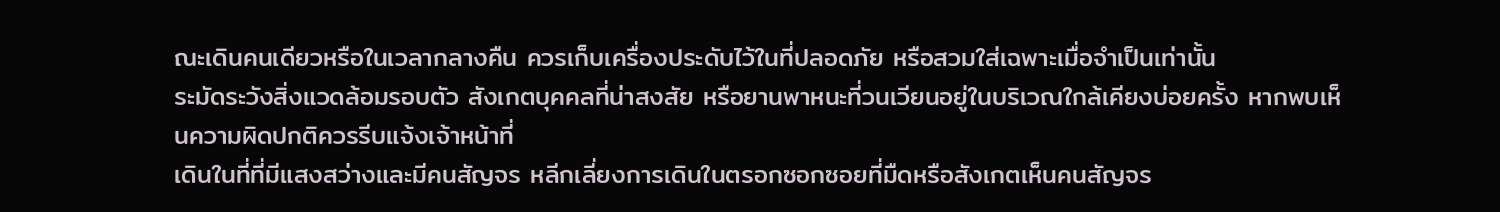ณะเดินคนเดียวหรือในเวลากลางคืน ควรเก็บเครื่องประดับไว้ในที่ปลอดภัย หรือสวมใส่เฉพาะเมื่อจำเป็นเท่านั้น
ระมัดระวังสิ่งแวดล้อมรอบตัว สังเกตบุคคลที่น่าสงสัย หรือยานพาหนะที่วนเวียนอยู่ในบริเวณใกล้เคียงบ่อยครั้ง หากพบเห็นความผิดปกติควรรีบแจ้งเจ้าหน้าที่
เดินในที่ที่มีแสงสว่างและมีคนสัญจร หลีกเลี่ยงการเดินในตรอกซอกซอยที่มืดหรือสังเกตเห็นคนสัญจร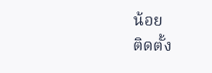น้อย
ติดตั้ง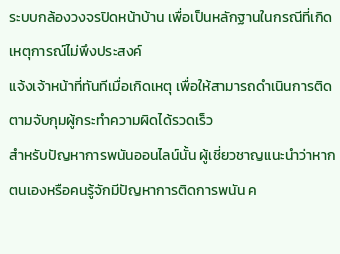ระบบกล้องวงจรปิดหน้าบ้าน เพื่อเป็นหลักฐานในกรณีที่เกิดเหตุการณ์ไม่พึงประสงค์
แจ้งเจ้าหน้าที่ทันทีเมื่อเกิดเหตุ เพื่อให้สามารถดำเนินการติดตามจับกุมผู้กระทำความผิดได้รวดเร็ว
สำหรับปัญหาการพนันออนไลน์นั้น ผู้เชี่ยวชาญแนะนำว่าหากตนเองหรือคนรู้จักมีปัญหาการติดการพนัน ค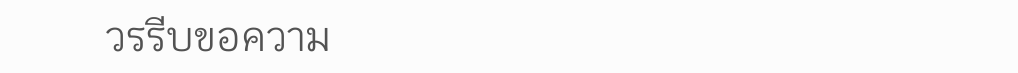วรรีบขอความ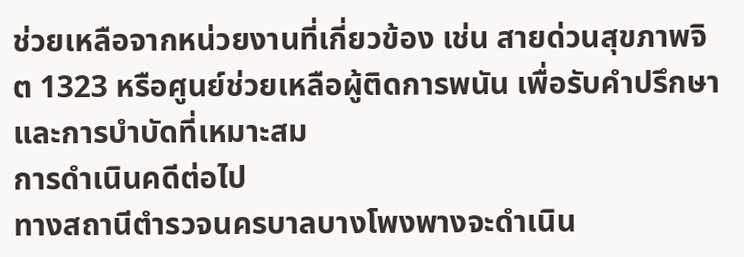ช่วยเหลือจากหน่วยงานที่เกี่ยวข้อง เช่น สายด่วนสุขภาพจิต 1323 หรือศูนย์ช่วยเหลือผู้ติดการพนัน เพื่อรับคำปรึกษาและการบำบัดที่เหมาะสม
การดำเนินคดีต่อไป
ทางสถานีตำรวจนครบาลบางโพงพางจะดำเนิน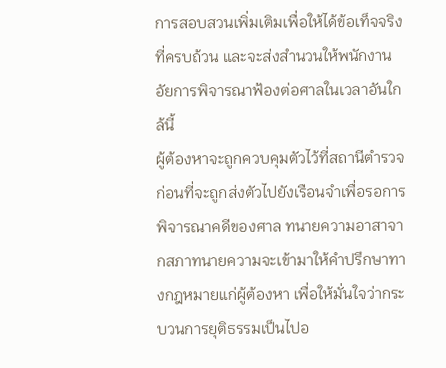การสอบสวนเพิ่มเติมเพื่อให้ได้ข้อเท็จจริงที่ครบถ้วน และจะส่งสำนวนให้พนักงานอัยการพิจารณาฟ้องต่อศาลในเวลาอันใกล้นี้
ผู้ต้องหาจะถูกควบคุมตัวไว้ที่สถานีตำรวจก่อนที่จะถูกส่งตัวไปยังเรือนจำเพื่อรอการพิจารณาคดีของศาล ทนายความอาสาจากสภาทนายความจะเข้ามาให้คำปรึกษาทางกฎหมายแก่ผู้ต้องหา เพื่อให้มั่นใจว่ากระบวนการยุติธรรมเป็นไปอ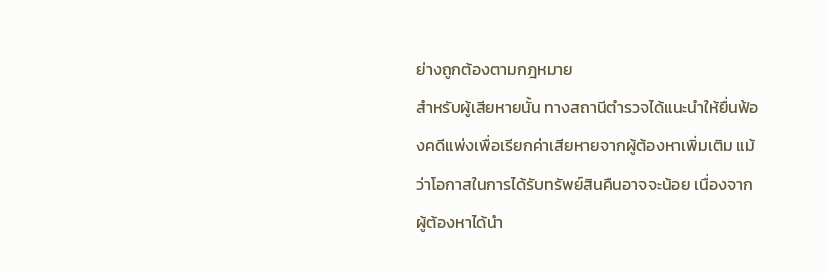ย่างถูกต้องตามกฎหมาย
สำหรับผู้เสียหายนั้น ทางสถานีตำรวจได้แนะนำให้ยื่นฟ้องคดีแพ่งเพื่อเรียกค่าเสียหายจากผู้ต้องหาเพิ่มเติม แม้ว่าโอกาสในการได้รับทรัพย์สินคืนอาจจะน้อย เนื่องจากผู้ต้องหาได้นำ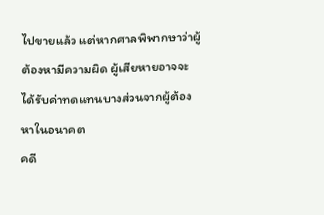ไปขายแล้ว แต่หากศาลพิพากษาว่าผู้ต้องหามีความผิด ผู้เสียหายอาจจะได้รับค่าทดแทนบางส่วนจากผู้ต้องหาในอนาคต
คดี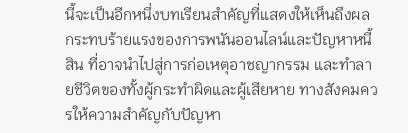นี้จะเป็นอีกหนึ่งบทเรียนสำคัญที่แสดงให้เห็นถึงผลกระทบร้ายแรงของการพนันออนไลน์และปัญหาหนี้สิน ที่อาจนำไปสู่การก่อเหตุอาชญากรรม และทำลายชีวิตของทั้งผู้กระทำผิดและผู้เสียหาย ทางสังคมควรให้ความสำคัญกับปัญหา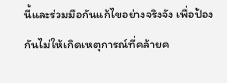นี้และร่วมมือกันแก้ไขอย่างจริงจัง เพื่อป้องกันไม่ให้เกิดเหตุการณ์ที่คล้ายค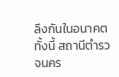ลึงกันในอนาคต
ทั้งนี้ สถานีตำรวจนคร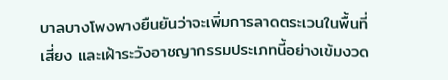บาลบางโพงพางยืนยันว่าจะเพิ่มการลาดตระเวนในพื้นที่เสี่ยง และเฝ้าระวังอาชญากรรมประเภทนี้อย่างเข้มงวด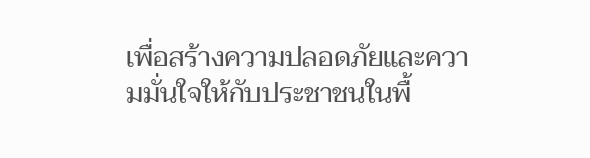เพื่อสร้างความปลอดภัยและความมั่นใจให้กับประชาชนในพื้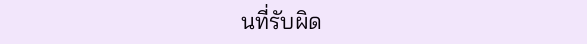นที่รับผิด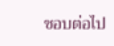ชอบต่อไป